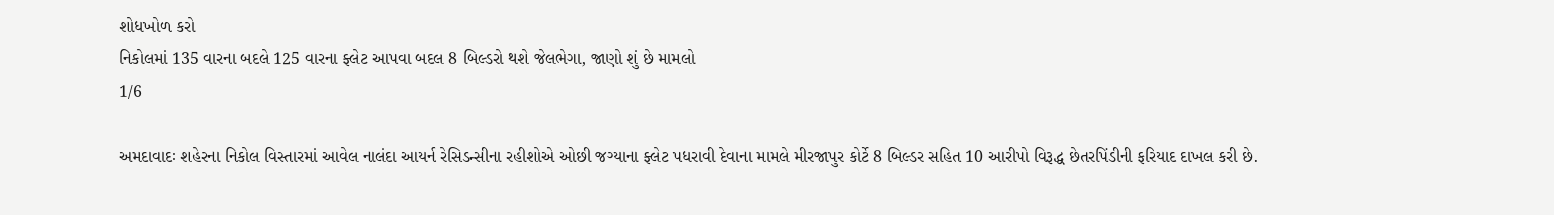શોધખોળ કરો
નિકોલમાં 135 વારના બદલે 125 વારના ફ્લેટ આપવા બદલ 8 બિલ્ડરો થશે જેલભેગા, જાણો શું છે મામલો
1/6

અમદાવાદઃ શહેરના નિકોલ વિસ્તારમાં આવેલ નાલંદા આયર્ન રેસિડન્સીના રહીશોએ ઓછી જગ્યાના ફ્લેટ પધરાવી દેવાના મામલે મીરજાપુર કોર્ટે 8 બિલ્ડર સહિત 10 આરીપો વિરૂદ્ધ છેતરપિંડીની ફરિયાદ દાખલ કરી છે.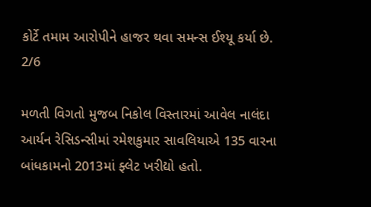કોર્ટે તમામ આરોપીને હાજર થવા સમન્સ ઈશ્યૂ કર્યા છે.
2/6

મળતી વિગતો મુજબ નિકોલ વિસ્તારમાં આવેલ નાલંદા આર્યન રેસિડન્સીમાં રમેશકુમાર સાવલિયાએ 135 વારના બાંધકામનો 2013માં ફ્લેટ ખરીદ્યો હતો.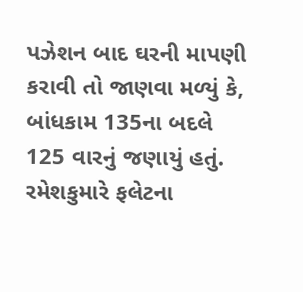પઝેશન બાદ ઘરની માપણી કરાવી તો જાણવા મળ્યું કે, બાંધકામ 135ના બદલે 125 વારનું જણાયું હતું. રમેશકુમારે ફલેટના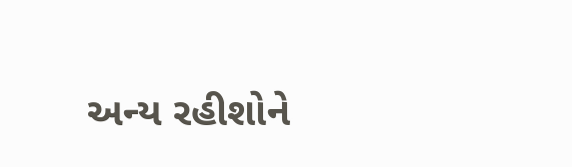અન્ય રહીશોને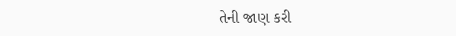તેની જાણ કરી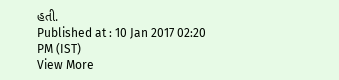હતી.
Published at : 10 Jan 2017 02:20 PM (IST)
View More